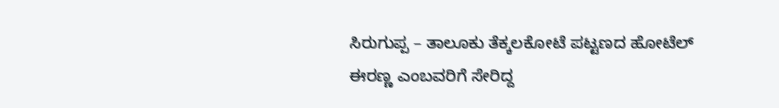ಸಿರುಗುಪ್ಪ – ತಾಲೂಕು ತೆಕ್ಕಲಕೋಟೆ ಪಟ್ಟಣದ ಹೋಟೆಲ್ ಈರಣ್ಣ ಎಂಬವರಿಗೆ ಸೇರಿದ್ದ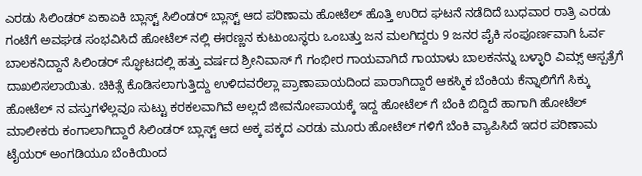ಎರಡು ಸಿಲಿಂಡರ್ ಏಕಾಏಕಿ ಬ್ಲಾಸ್ಟ್ ಸಿಲಿಂಡರ್ ಬ್ಲಾಸ್ಟ್ ಆದ ಪರಿಣಾಮ ಹೋಟೆಲ್ ಹೊತ್ತಿ ಉರಿದ ಘಟನೆ ನಡೆದಿದೆ ಬುಧವಾರ ರಾತ್ರಿ ಎರಡು ಗಂಟೆಗೆ ಅವಘಡ ಸಂಭವಿಸಿದೆ ಹೋಟೆಲ್ ನಲ್ಲಿ ಈರಣ್ಣನ ಕುಟುಂಬಸ್ಥರು ಒಂಬತ್ತು ಜನ ಮಲಗಿದ್ದರು 9 ಜನರ ಪೈಕಿ ಸಂಪೂರ್ಣವಾಗಿ ಓರ್ವ ಬಾಲಕನಿದ್ದಾನೆ ಸಿಲಿಂಡರ್ ಸ್ಫೋಟದಲ್ಲಿ ಹತ್ತು ವರ್ಷದ ಶ್ರೀನಿವಾಸ್ ಗೆ ಗಂಭೀರ ಗಾಯವಾಗಿದೆ ಗಾಯಾಳು ಬಾಲಕನನ್ನು ಬಳ್ಳಾರಿ ವಿಮ್ಸ್ ಆಸ್ಪತ್ರೆಗೆ ದಾಖಲಿಸಲಾಯಿತು. ಚಿಕಿತ್ಸೆ ಕೊಡಿಸಲಾಗುತ್ತಿದ್ದು ಉಳಿದವರೆಲ್ಲಾ ಪ್ರಾಣಾಪಾಯದಿಂದ ಪಾರಾಗಿದ್ದಾರೆ ಆಕಸ್ಮಿಕ ಬೆಂಕಿಯ ಕೆನ್ನಾಲಿಗೆಗೆ ಸಿಕ್ಕು ಹೋಟೆಲ್ ನ ವಸ್ತುಗಳೆಲ್ಲವೂ ಸುಟ್ಟು ಕರಕಲವಾಗಿವೆ ಅಲ್ಲದೆ ಜೀವನೋಪಾಯಕ್ಕೆ ಇದ್ದ ಹೋಟೆಲ್ ಗೆ ಬೆಂಕಿ ಬಿದ್ದಿದೆ ಹಾಗಾಗಿ ಹೋಟೆಲ್ ಮಾಲೀಕರು ಕಂಗಾಲಾಗಿದ್ದಾರೆ ಸಿಲಿಂಡರ್ ಬ್ಲಾಸ್ಟ್ ಆದ ಅಕ್ಕ ಪಕ್ಕದ ಎರಡು ಮೂರು ಹೋಟೆಲ್ ಗಳಿಗೆ ಬೆಂಕಿ ವ್ಯಾಪಿಸಿದೆ ಇದರ ಪರಿಣಾಮ ಟೈಯರ್ ಅಂಗಡಿಯೂ ಬೆಂಕಿಯಿಂದ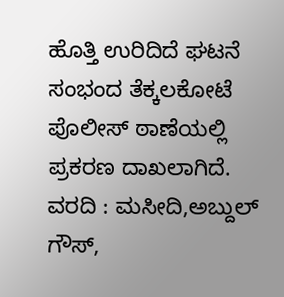ಹೊತ್ತಿ ಉರಿದಿದೆ ಘಟನೆ ಸಂಭಂದ ತೆಕ್ಕಲಕೋಟೆ ಪೊಲೀಸ್ ಠಾಣೆಯಲ್ಲಿ ಪ್ರಕರಣ ದಾಖಲಾಗಿದೆ.
ವರದಿ : ಮಸೀದಿ,ಅಬ್ದುಲ್ ಗೌಸ್,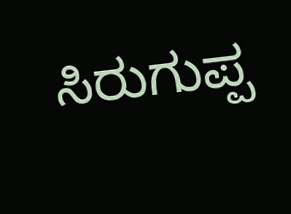ಸಿರುಗುಪ್ಪ